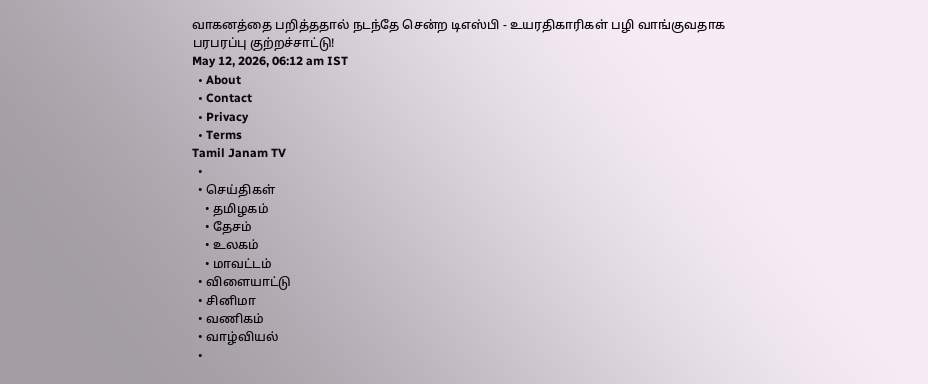வாகனத்தை பறித்ததால் நடந்தே சென்ற டிஎஸ்பி - உயரதிகாரிகள் பழி வாங்குவதாக பரபரப்பு குற்றச்சாட்டு!
May 12, 2026, 06:12 am IST
  • About
  • Contact
  • Privacy
  • Terms
Tamil Janam TV
  •
  • செய்திகள்
    • தமிழகம்
    • தேசம்
    • உலகம்
    • மாவட்டம்
  • விளையாட்டு
  • சினிமா
  • வணிகம்
  • வாழ்வியல்
  •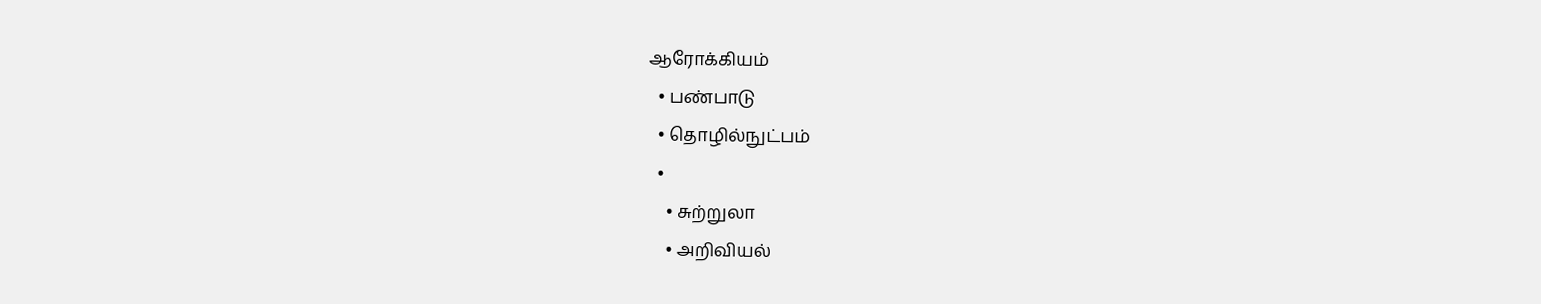ஆரோக்கியம்
  • பண்பாடு
  • தொழில்நுட்பம்
  •
    • சுற்றுலா
    • அறிவியல்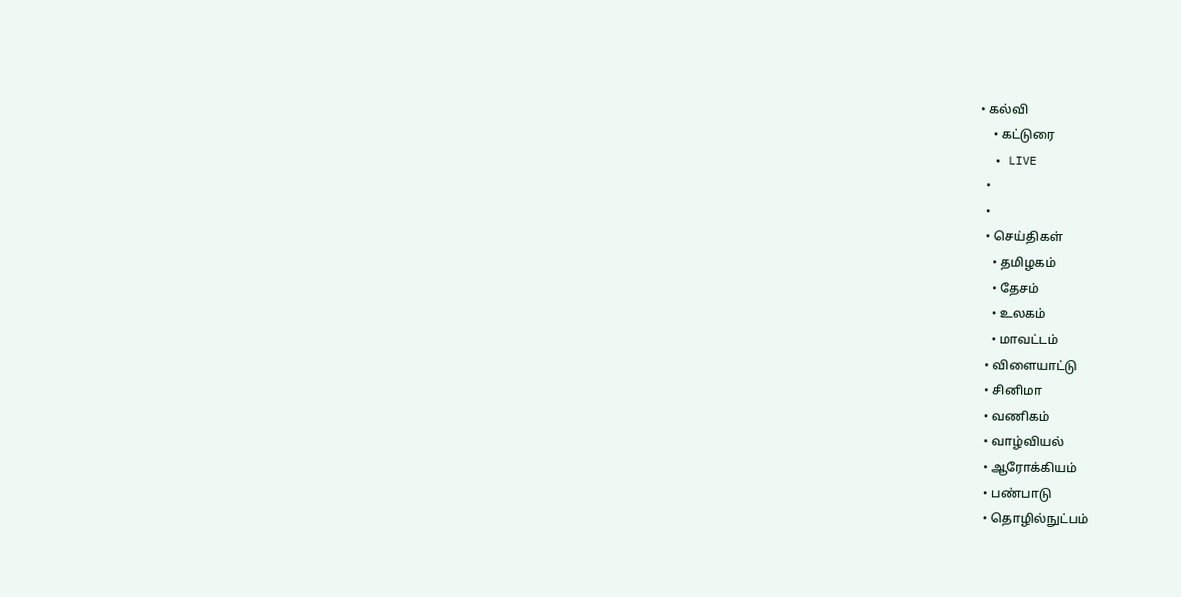• கல்வி
    • கட்டுரை
  • LIVE
  •
  •
  • செய்திகள்
    • தமிழகம்
    • தேசம்
    • உலகம்
    • மாவட்டம்
  • விளையாட்டு
  • சினிமா
  • வணிகம்
  • வாழ்வியல்
  • ஆரோக்கியம்
  • பண்பாடு
  • தொழில்நுட்பம்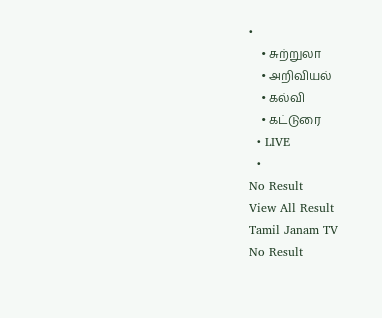•
    • சுற்றுலா
    • அறிவியல்
    • கல்வி
    • கட்டுரை
  • LIVE
  •
No Result
View All Result
Tamil Janam TV
No Result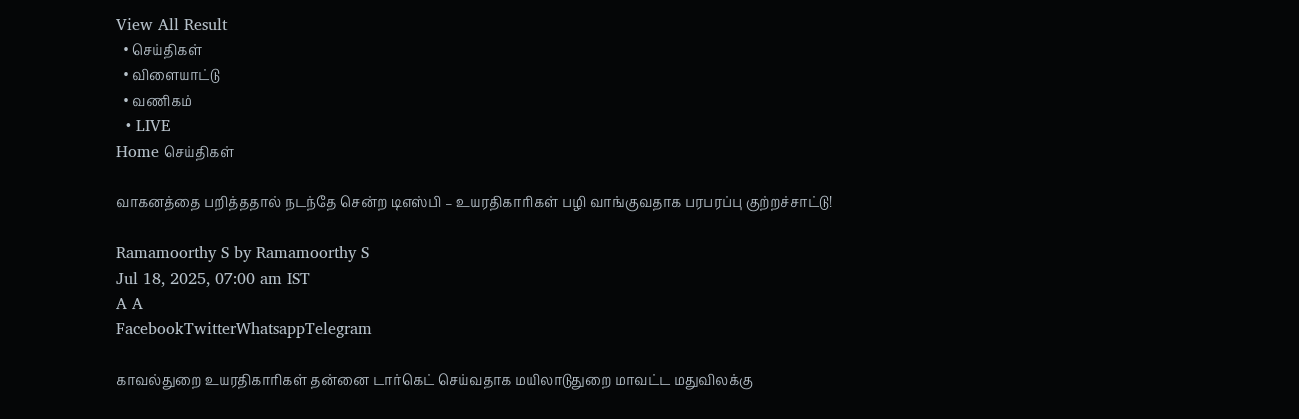View All Result
  • செய்திகள்
  • விளையாட்டு
  • வணிகம்
  • LIVE
Home செய்திகள்

வாகனத்தை பறித்ததால் நடந்தே சென்ற டிஎஸ்பி – உயரதிகாரிகள் பழி வாங்குவதாக பரபரப்பு குற்றச்சாட்டு!

Ramamoorthy S by Ramamoorthy S
Jul 18, 2025, 07:00 am IST
A A
FacebookTwitterWhatsappTelegram

காவல்துறை உயரதிகாரிகள் தன்னை டார்கெட் செய்வதாக மயிலாடுதுறை மாவட்ட மதுவிலக்கு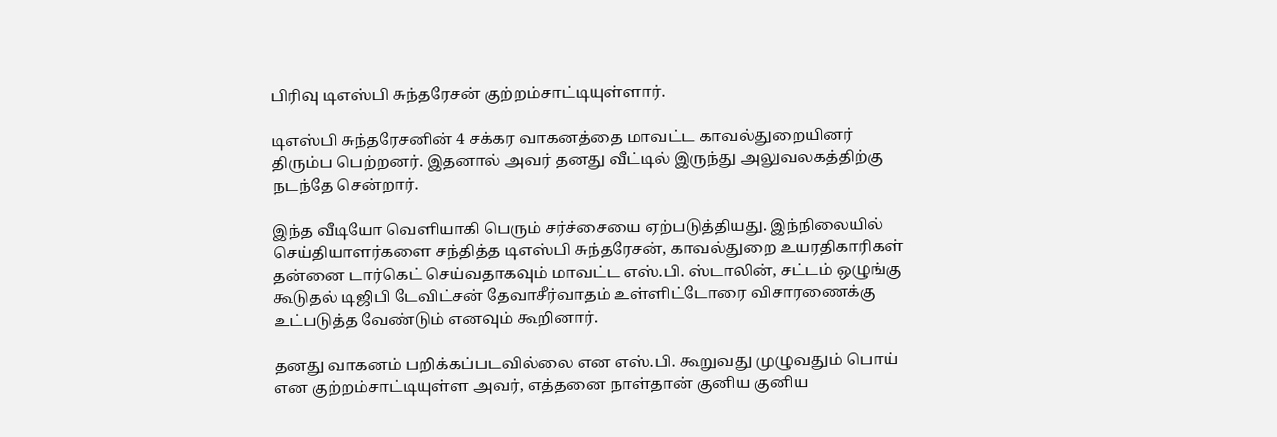பிரிவு டிஎஸ்பி சுந்தரேசன் குற்றம்சாட்டியுள்ளார்.

டிஎஸ்பி சுந்தரேசனின் 4 சக்கர வாகனத்தை மாவட்ட காவல்துறையினர் திரும்ப பெற்றனர். இதனால் அவர் தனது வீட்டில் இருந்து அலுவலகத்திற்கு நடந்தே சென்றார்.

இந்த வீடியோ வெளியாகி பெரும் சர்ச்சையை ஏற்படுத்தியது. இந்நிலையில் செய்தியாளர்களை சந்தித்த டிஎஸ்பி சுந்தரேசன், காவல்துறை உயரதிகாரிகள் தன்னை டார்கெட் செய்வதாகவும் மாவட்ட எஸ்.பி. ஸ்டாலின், சட்டம் ஒழுங்கு கூடுதல் டிஜிபி டேவிட்சன் தேவாசீர்வாதம் உள்ளிட்டோரை விசாரணைக்கு உட்படுத்த வேண்டும் எனவும் கூறினார்.

தனது வாகனம் பறிக்கப்படவில்லை என எஸ்.பி. கூறுவது முழுவதும் பொய் என குற்றம்சாட்டியுள்ள அவர், எத்தனை நாள்தான் குனிய குனிய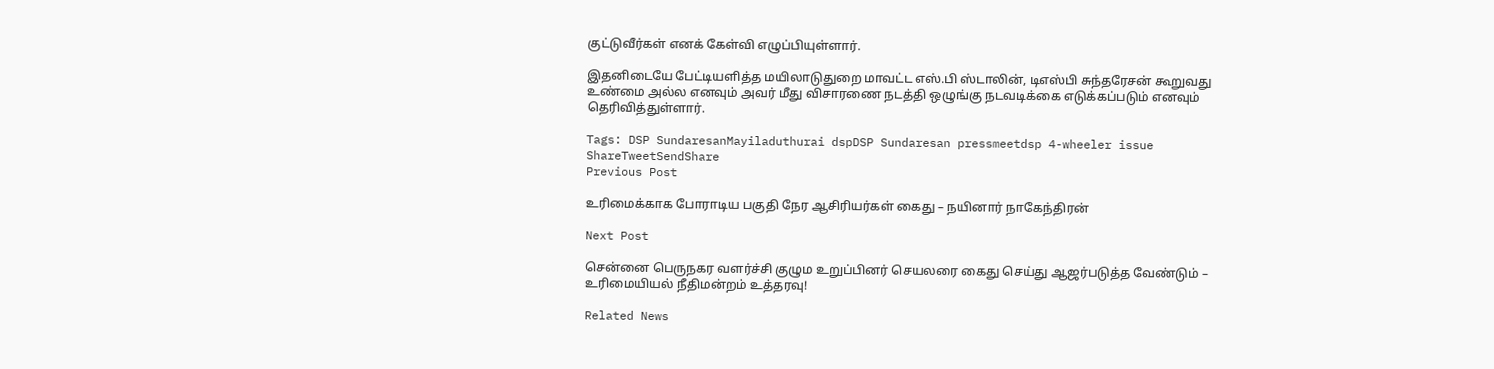குட்டுவீர்கள் எனக் கேள்வி எழுப்பியுள்ளார்.

இதனிடையே பேட்டியளித்த மயிலாடுதுறை மாவட்ட எஸ்.பி ஸ்டாலின், டிஎஸ்பி சுந்தரேசன் கூறுவது உண்மை அல்ல எனவும் அவர் மீது விசாரணை நடத்தி ஒழுங்கு நடவடிக்கை எடுக்கப்படும் எனவும் தெரிவித்துள்ளார்.

Tags: DSP SundaresanMayiladuthurai dspDSP Sundaresan pressmeetdsp 4-wheeler issue
ShareTweetSendShare
Previous Post

உரிமைக்காக போராடிய பகுதி நேர ஆசிரியர்கள் கைது – நயினார் நாகேந்திரன்

Next Post

சென்னை பெருநகர வளர்ச்சி குழும உறுப்பினர் செயலரை கைது செய்து ஆஜர்படுத்த வேண்டும் – உரிமையியல் நீதிமன்றம் உத்தரவு!

Related News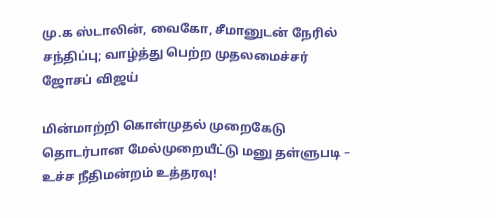மு.க ஸ்டாலின், வைகோ, சீமானுடன் நேரில் சந்திப்பு; வாழ்த்து பெற்ற முதலமைச்சர் ஜோசப் விஜய்

மின்மாற்றி கொள்முதல் முறைகேடு தொடர்பான மேல்முறையீட்டு மனு தள்ளுபடி – உச்ச நீதிமன்றம் உத்தரவு!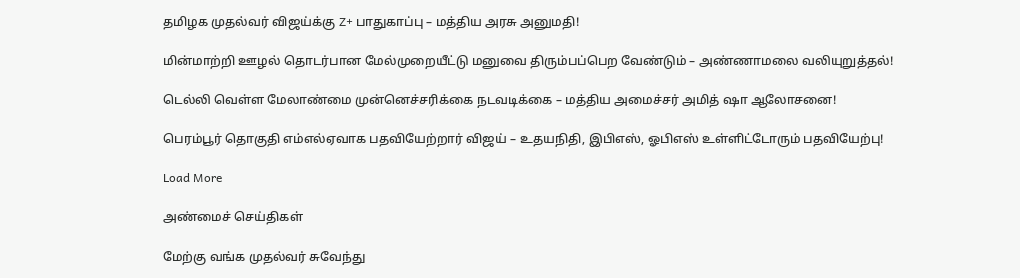தமிழக முதல்வர் விஜய்க்கு Z+ பாதுகாப்பு – மத்திய அரசு அனுமதி!

மின்மாற்றி ஊழல் தொடர்பான மேல்முறையீட்டு மனுவை திரும்பப்பெற வேண்டும் – அண்ணாமலை வலியுறுத்தல்!

டெல்லி வெள்ள மேலாண்மை முன்னெச்சரிக்கை நடவடிக்கை – மத்திய அமைச்சர் அமித் ஷா ஆலோசனை!

பெரம்பூர் தொகுதி எம்எல்ஏவாக பதவியேற்றார் விஜய் – உதயநிதி, இபிஎஸ், ஓபிஎஸ் உள்ளிட்டோரும் பதவியேற்பு!

Load More

அண்மைச் செய்திகள்

மேற்கு வங்க முதல்வர் சுவேந்து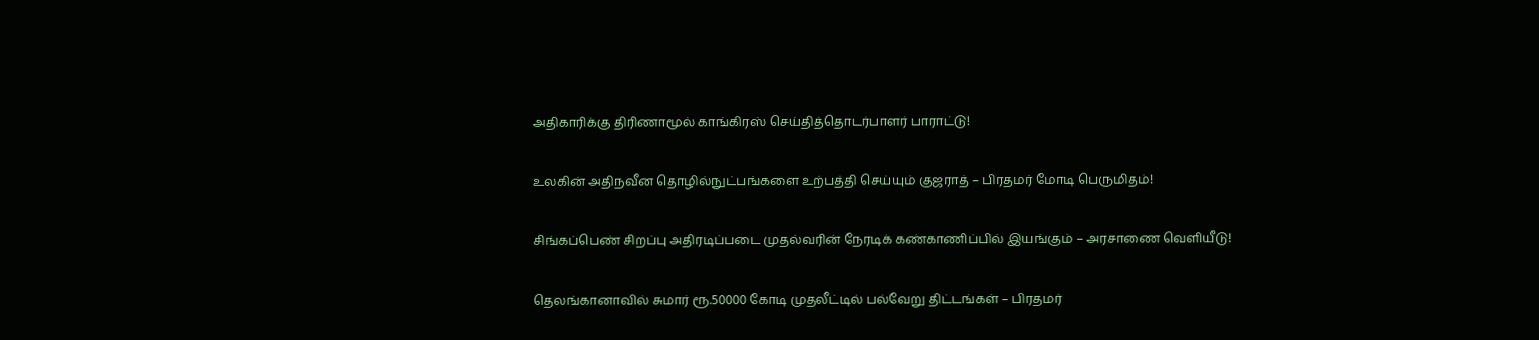அதிகாரிக்கு திரிணாமூல் காங்கிரஸ் செய்தித்தொடர்பாளர் பாராட்டு!

உலகின் அதிநவீன தொழில்நுட்பங்களை உற்பத்தி செய்யும் குஜராத் – பிரதமர் மோடி பெருமிதம்!

சிங்கப்பெண் சிறப்பு அதிரடிப்படை முதல்வரின் நேரடிக் கண்காணிப்பில் இயங்கும் – அரசாணை வெளியீடு!

தெலங்கானாவில் சுமார் ரூ.50000 கோடி முதலீட்டில் பல்வேறு திட்டங்கள் – பிரதமர்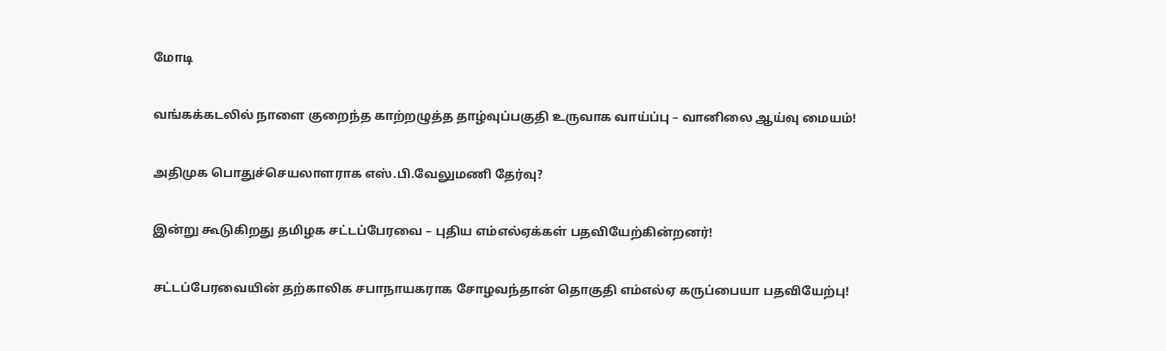மோடி

வங்கக்கடலில் நாளை குறைந்த காற்றழுத்த தாழ்வுப்பகுதி உருவாக வாய்ப்பு – வானிலை ஆய்வு மையம்!

அதிமுக பொதுச்செயலாளராக எஸ்.பி.வேலுமணி தேர்வு?

இன்று கூடுகிறது தமிழக சட்டப்பேரவை – புதிய எம்எல்ஏக்கள் பதவியேற்கின்றனர்!

சட்டப்பேரவையின் தற்காலிக சபாநாயகராக சோழவந்தான் தொகுதி எம்எல்ஏ கருப்பையா பதவியேற்பு!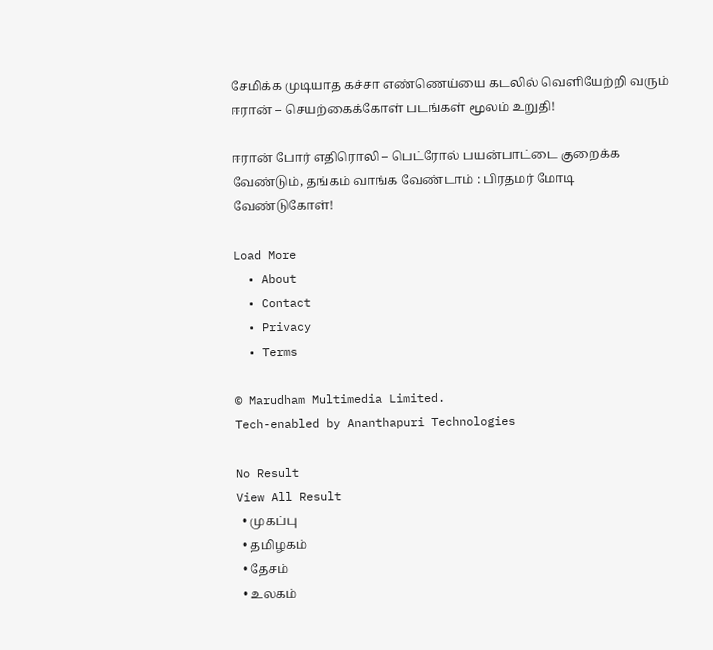சேமிக்க முடியாத கச்சா எண்ணெய்யை கடலில் வெளியேற்றி வரும் ஈரான் – செயற்கைக்கோள் படங்கள் மூலம் உறுதி!

ஈரான் போர் எதிரொலி – பெட்ரோல் பயன்பாட்டை குறைக்க வேண்டும், தங்கம் வாங்க வேண்டாம் : பிரதமர் மோடி வேண்டுகோள்!

Load More
  • About
  • Contact
  • Privacy
  • Terms

© Marudham Multimedia Limited.
Tech-enabled by Ananthapuri Technologies

No Result
View All Result
  • முகப்பு
  • தமிழகம்
  • தேசம்
  • உலகம்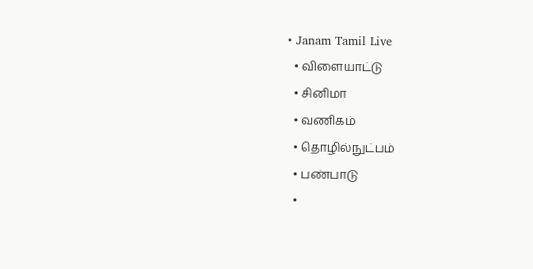• Janam Tamil Live
  • விளையாட்டு
  • சினிமா
  • வணிகம்
  • தொழில்நுட்பம்
  • பண்பாடு
  •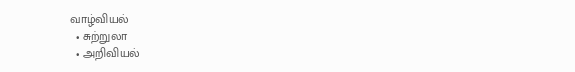வாழ்வியல்
  • சுற்றுலா
  • அறிவியல்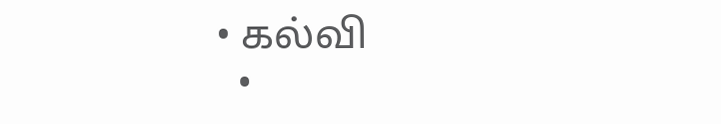• கல்வி
  •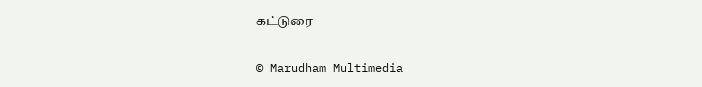கட்டுரை

© Marudham Multimedia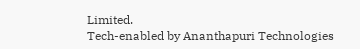Limited.
Tech-enabled by Ananthapuri Technologies